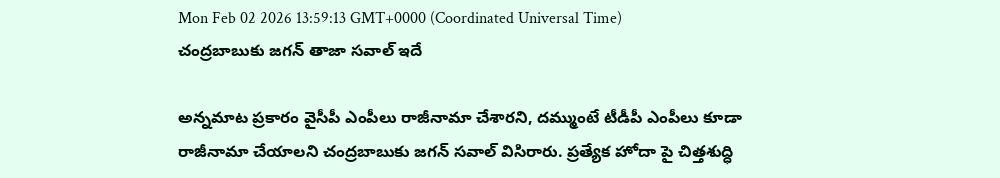Mon Feb 02 2026 13:59:13 GMT+0000 (Coordinated Universal Time)
చంద్రబాబుకు జగన్ తాజా సవాల్ ఇదే

అన్నమాట ప్రకారం వైసీపీ ఎంపీలు రాజీనామా చేశారని, దమ్ముంటే టీడీపీ ఎంపీలు కూడా రాజీనామా చేయాలని చంద్రబాబుకు జగన్ సవాల్ విసిరారు. ప్రత్యేక హోదా పై చిత్తశుద్ధి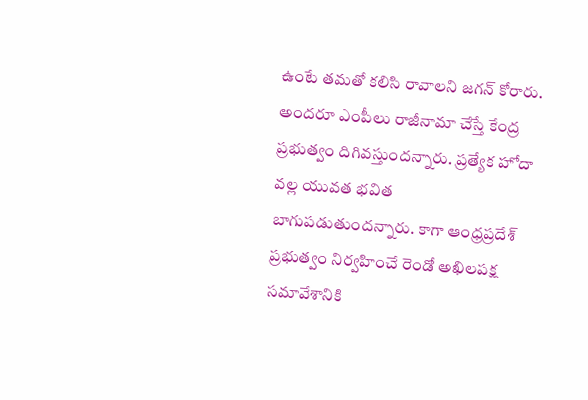ఉంటే తమతో కలిసి రావాలని జగన్ కోరారు. అందరూ ఎంపీలు రాజీనామా చేస్తే కేంద్ర ప్రభుత్వం దిగివస్తుందన్నారు. ప్రత్యేక హోదా వల్ల యువత భవిత బాగుపడుతుందన్నారు. కాగా ఆంధ్రప్రదేశ్ ప్రభుత్వం నిర్వహించే రెండో అఖిలపక్ష సమావేశానికి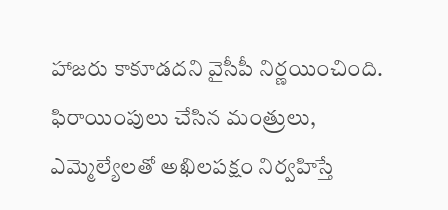హాజరు కాకూడదని వైసీపీ నిర్ణయించింది. ఫిరాయింపులు చేసిన మంత్రులు, ఎమ్మెల్యేలతో అఖిలపక్షం నిర్వహిస్తే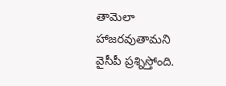తామెలా హాజరవుతామని వైసీపీ ప్రశ్నిస్తోంది.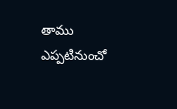తాము ఎప్పటినుంచో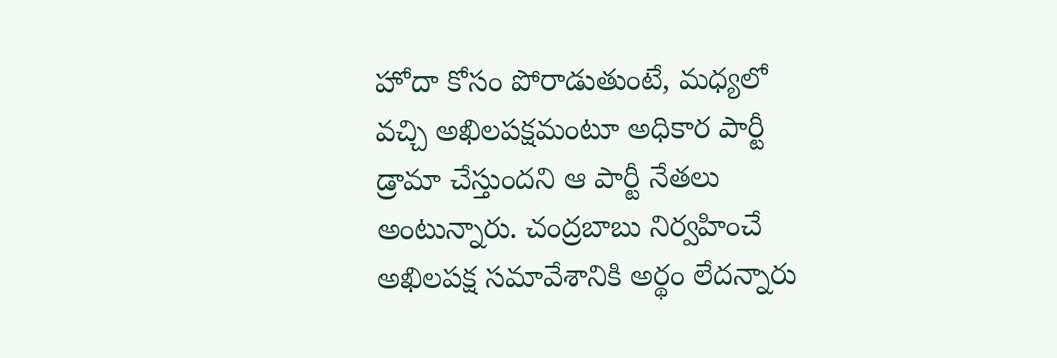హోదా కోసం పోరాడుతుంటే, మధ్యలో వచ్చి అఖిలపక్షమంటూ అధికార పార్టీ డ్రామా చేస్తుందని ఆ పార్టీ నేతలు అంటున్నారు. చంద్రబాబు నిర్వహించే అఖిలపక్ష సమావేశానికి అర్థం లేదన్నారు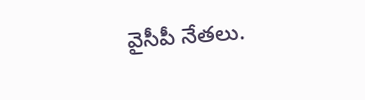వైసీపీ నేతలు.